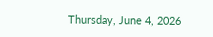Thursday, June 4, 2026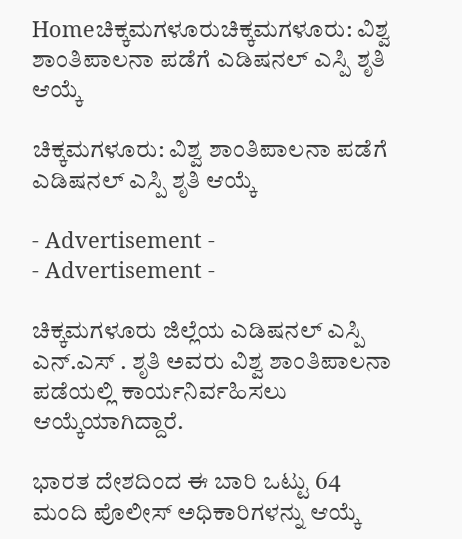Homeಚಿಕ್ಕಮಗಳೂರುಚಿಕ್ಕಮಗಳೂರು: ವಿಶ್ವ ಶಾಂತಿಪಾಲನಾ ಪಡೆಗೆ ಎಡಿಷನಲ್ ಎಸ್ಪಿ ಶೃತಿ ಆಯ್ಕೆ

ಚಿಕ್ಕಮಗಳೂರು: ವಿಶ್ವ ಶಾಂತಿಪಾಲನಾ ಪಡೆಗೆ ಎಡಿಷನಲ್ ಎಸ್ಪಿ ಶೃತಿ ಆಯ್ಕೆ

- Advertisement -
- Advertisement -

ಚಿಕ್ಕಮಗಳೂರು ಜಿಲ್ಲೆಯ ಎಡಿಷನಲ್ ಎಸ್ಪಿ ಎನ್.ಎಸ್ . ಶೃತಿ ಅವರು ವಿಶ್ವ ಶಾಂತಿಪಾಲನಾ ಪಡೆಯಲ್ಲಿ ಕಾರ್ಯನಿರ್ವಹಿಸಲು ಆಯ್ಕೆಯಾಗಿದ್ದಾರೆ.

ಭಾರತ ದೇಶದಿಂದ ಈ ಬಾರಿ ಒಟ್ಟು 64 ಮಂದಿ ಪೊಲೀಸ್ ಅಧಿಕಾರಿಗಳನ್ನು ಆಯ್ಕೆ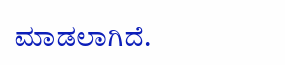ಮಾಡಲಾಗಿದೆ.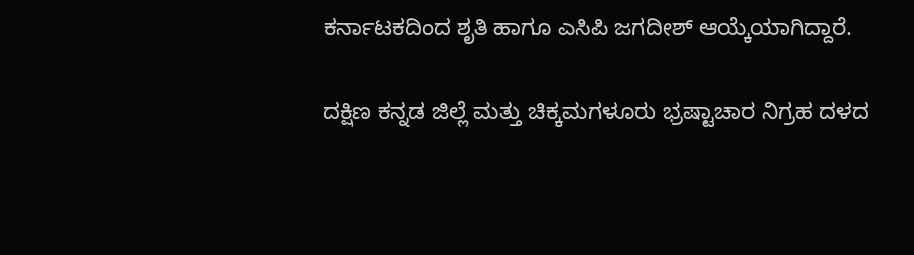ಕರ್ನಾಟಕದಿಂದ ಶೃತಿ ಹಾಗೂ ಎಸಿಪಿ ಜಗದೀಶ್ ಆಯ್ಕೆಯಾಗಿದ್ದಾರೆ.

ದಕ್ಷಿಣ ಕನ್ನಡ ಜಿಲ್ಲೆ ಮತ್ತು ಚಿಕ್ಕಮಗಳೂರು ಭ್ರಷ್ಟಾಚಾರ ನಿಗ್ರಹ ದಳದ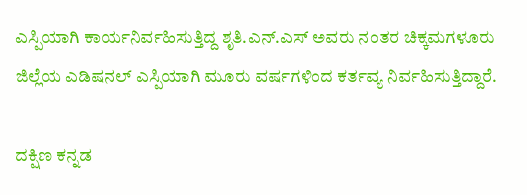ಎಸ್ಪಿಯಾಗಿ ಕಾರ್ಯನಿರ್ವಹಿಸುತ್ತಿದ್ದ ಶೃತಿ.ಎನ್.ಎಸ್ ಅವರು ನಂತರ ಚಿಕ್ಕಮಗಳೂರು ಜಿಲ್ಲೆಯ ಎಡಿಷನಲ್ ಎಸ್ಪಿಯಾಗಿ ಮೂರು ವರ್ಷಗಳಿಂದ ಕರ್ತವ್ಯ ನಿರ್ವಹಿಸುತ್ತಿದ್ದಾರೆ.

ದಕ್ಷಿಣ ಕನ್ನಡ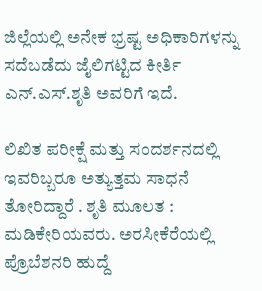ಜಿಲ್ಲೆಯಲ್ಲಿ ಅನೇಕ ಭ್ರಷ್ಟ ಅಧಿಕಾರಿಗಳನ್ನು ಸದೆಬಡೆದು ಜೈಲಿಗಟ್ಟಿದ ಕೀರ್ತಿ ಎನ್.ಎಸ್.ಶೃತಿ ಅವರಿಗೆ ಇದೆ.

ಲಿಖಿತ ಪರೀಕ್ಷೆ ಮತ್ತು ಸಂದರ್ಶನದಲ್ಲಿ ಇವರಿಬ್ಬರೂ ಅತ್ಯುತ್ತಮ ಸಾಧನೆ ತೋರಿದ್ದಾರೆ . ಶೃತಿ ಮೂಲತ : ಮಡಿಕೇರಿಯವರು. ಅರಸೀಕೆರೆಯಲ್ಲಿ ಪ್ರೊಬೆಶನರಿ ಹುದ್ದೆ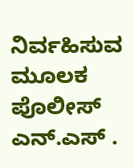ನಿರ್ವಹಿಸುವ ಮೂಲಕ ಪೊಲೀಸ್ ಎನ್.ಎಸ್ .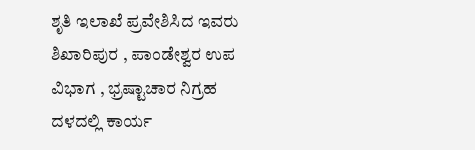ಶೃತಿ ಇಲಾಖೆ ಪ್ರವೇಶಿಸಿದ ಇವರು ಶಿಖಾರಿಪುರ , ಪಾಂಡೇಶ್ವರ ಉಪ ವಿಭಾಗ , ಭ್ರಷ್ಟಾಚಾರ ನಿಗ್ರಹ ದಳದಲ್ಲಿ ಕಾರ್ಯ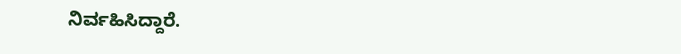ನಿರ್ವಹಿಸಿದ್ದಾರೆ.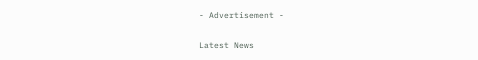- Advertisement -

Latest News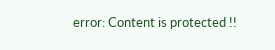error: Content is protected !!